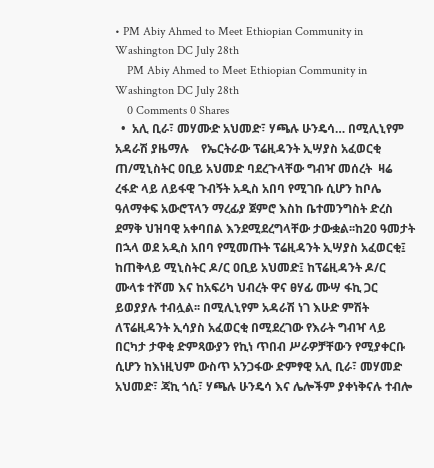• PM Abiy Ahmed to Meet Ethiopian Community in Washington DC July 28th
    PM Abiy Ahmed to Meet Ethiopian Community in Washington DC July 28th
    0 Comments 0 Shares
  •  አሊ ቢራ፣ መሃሙድ አህመድ፣ ሃጫሉ ሁንዴሳ… በሚሊኒየም አዳራሽ ያዜማሉ    የኤርትራው ፕሬዚዳንት ኢሣያስ አፈወርቂ ጠ/ሚኒስትር ዐቢይ አህመድ ባደረጉላቸው ግብዣ መሰረት  ዛሬ ረፋድ ላይ ለይፋዊ ጉብኝት አዲስ አበባ የሚገቡ ሲሆን ከቦሌ ዓለማቀፍ አውሮፕላን ማረፊያ ጀምሮ እስከ ቤተመንግስት ድረስ ደማቅ ህዝባዊ አቀባበል እንደሚደረግላቸው ታውቋል፡፡ከ20 ዓመታት በኋላ ወደ አዲስ አበባ የሚመጡት ፕሬዚዳንት ኢሣያስ አፈወርቂ፤ ከጠቅላይ ሚኒስትር ዶ/ር ዐቢይ አህመድ፤ ከፕሬዚዳንት ዶ/ር ሙላቱ ተሾመ እና ከአፍሪካ ህብረት ዋና ፀሃፊ ሙሣ ፋኪ ጋር ይወያያሉ ተብሏል፡፡ በሚሊኒየም አዳራሽ ነገ እሁድ ምሽት ለፕሬዚዳንት ኢሳያስ አፈወርቂ በሚደረገው የእራት ግብዣ ላይ በርካታ ታዋቂ ድምጻውያን የኪነ ጥበብ ሥራዎቻቸውን የሚያቀርቡ ሲሆን ከእነዚህም ውስጥ አንጋፋው ድምፃዊ አሊ ቢራ፣ መሃመድ አህመድ፣ ጃኪ ጎሲ፣ ሃጫሉ ሁንዴሳ እና ሌሎችም ያቀነቅናሉ ተብሎ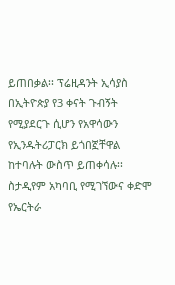ይጠበቃል፡፡ ፕሬዚዳንት ኢሳያስ በኢትዮጵያ የ3 ቀናት ጉብኝት የሚያደርጉ ሲሆን የአዋሳውን የኢንዱትሪፓርክ ይጎበኟቸዋል ከተባሉት ውስጥ ይጠቀሳሉ፡፡ስታዲየም አካባቢ የሚገኘውና ቀድሞ የኤርትራ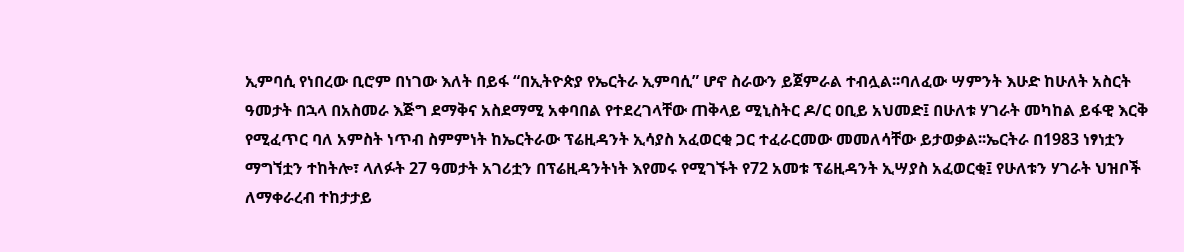ኢምባሲ የነበረው ቢሮም በነገው እለት በይፋ “በኢትዮጵያ የኤርትራ ኢምባሲ” ሆኖ ስራውን ይጀምራል ተብሏል፡፡ባለፈው ሣምንት እሁድ ከሁለት አስርት ዓመታት በኋላ በአስመራ እጅግ ደማቅና አስደማሚ አቀባበል የተደረገላቸው ጠቅላይ ሚኒስትር ዶ/ር ዐቢይ አህመድ፤ በሁለቱ ሃገራት መካከል ይፋዊ እርቅ የሚፈጥር ባለ አምስት ነጥብ ስምምነት ከኤርትራው ፕሬዚዳንት ኢሳያስ አፈወርቂ ጋር ተፈራርመው መመለሳቸው ይታወቃል፡፡ኤርትራ በ1983 ነፃነቷን ማግኘቷን ተከትሎ፣ ላለፉት 27 ዓመታት አገሪቷን በፕሬዚዳንትነት እየመሩ የሚገኙት የ72 አመቱ ፕሬዚዳንት ኢሣያስ አፈወርቂ፤ የሁለቱን ሃገራት ህዝቦች ለማቀራረብ ተከታታይ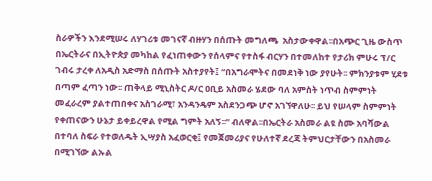ስራዎችን እንደሚሠሩ ለሃገሪቱ መገናኛ ብዙሃን በሰጡት መግለጫ  አስታውቀዋል፡፡በአጭር ጊዜ ውስጥ በኤርትራና በኢትዮጵያ መካከል የፈነጠቀውን የሰላምና የተስፋ ብርሃን በተመለከተ የታሪክ ምሁሩ ፕ/ር ገብሩ ታረቀ ለአዲስ አድማስ በሰጡት አስተያየት፤ “በአግራሞትና በመደነቅ ነው ያየሁት፡፡ ምክንያቱም ሂደቱ በጣም ፈጣን ነው፡፡ ጠቅላይ ሚኒስትር ዶ/ር ዐቢይ አስመራ ሄደው ባለ አምስት ነጥብ ስምምነት መፈራረም ያልተጠበቀና አስገራሚ፣ አንዳንዴም አስደንጋጭ ሆኖ አገኘዋለሁ፡፡ ይህ የሠላም ስምምነት የቀጠናውን ሁኔታ ይቀይረዋል የሚል ግምት አለኝ፡፡” ብለዋል፡፡በኤርትራ አስመራ ልዩ ስሙ አባሻውል በተባለ ስፍራ የተወለዱት ኢሣያስ አፈወርቂ፤ የመጀመሪያና የሁለተኛ ደረጃ ትምህርታቸውን በአስመራ በሚገኘው ልኡል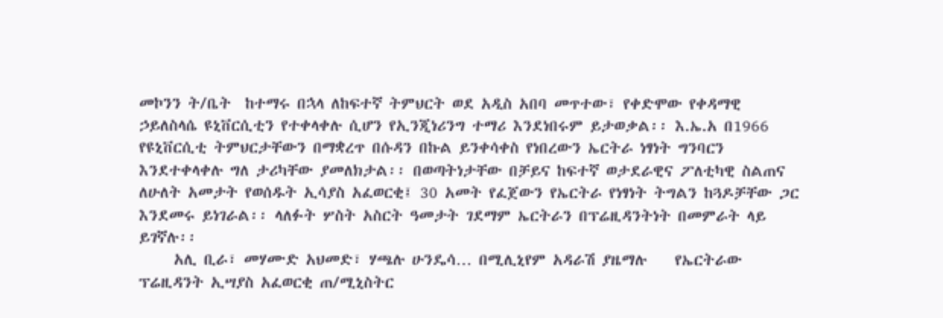መኮንን ት/ቤት  ከተማሩ በኋላ ለከፍተኛ ትምህርት ወደ አዲስ አበባ መጥተው፣ የቀድሞው የቀዳማዊ ኃይለስላሴ ዩኒቨርሲቲን የተቀላቀሉ ሲሆን የኢንጂነሪንግ ተማሪ እንደነበሩም ይታወቃል፡፡ እ.ኤ.አ በ1966 የዩኒቨርሲቲ ትምህርታቸውን በማቋረጥ በሱዳን በኩል ይንቀሳቀስ የነበረውን ኤርትራ ነፃነት ግንባርን እንደተቀላቀሉ ግለ ታሪካቸው ያመለክታል፡፡ በወጣትነታቸው በቻይና ከፍተኛ ወታደራዊና ፖለቲካዊ ስልጠና ለሁለት አመታት የወሰዱት ኢሳያስ አፈወርቂ፤ 30 አመት የፈጀውን የኤርትራ የነፃነት ትግልን ከጓዶቻቸው ጋር እንደመሩ ይነገራል፡፡ ላለፉት ሦስት አስርት ዓመታት ገደማም ኤርትራን በፕሬዚዳንትነት በመምራት ላይ ይገኛሉ፡፡
     አሊ ቢራ፣ መሃሙድ አህመድ፣ ሃጫሉ ሁንዴሳ… በሚሊኒየም አዳራሽ ያዜማሉ    የኤርትራው ፕሬዚዳንት ኢሣያስ አፈወርቂ ጠ/ሚኒስትር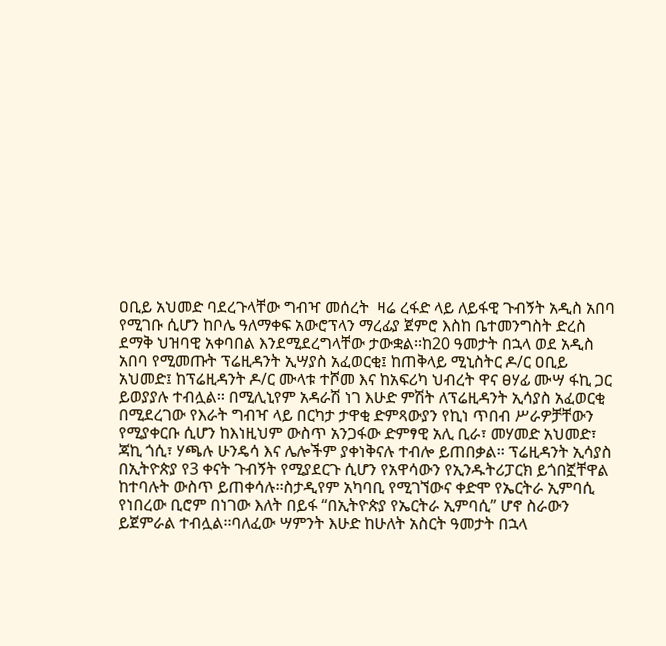ዐቢይ አህመድ ባደረጉላቸው ግብዣ መሰረት  ዛሬ ረፋድ ላይ ለይፋዊ ጉብኝት አዲስ አበባ የሚገቡ ሲሆን ከቦሌ ዓለማቀፍ አውሮፕላን ማረፊያ ጀምሮ እስከ ቤተመንግስት ድረስ ደማቅ ህዝባዊ አቀባበል እንደሚደረግላቸው ታውቋል፡፡ከ20 ዓመታት በኋላ ወደ አዲስ አበባ የሚመጡት ፕሬዚዳንት ኢሣያስ አፈወርቂ፤ ከጠቅላይ ሚኒስትር ዶ/ር ዐቢይ አህመድ፤ ከፕሬዚዳንት ዶ/ር ሙላቱ ተሾመ እና ከአፍሪካ ህብረት ዋና ፀሃፊ ሙሣ ፋኪ ጋር ይወያያሉ ተብሏል፡፡ በሚሊኒየም አዳራሽ ነገ እሁድ ምሽት ለፕሬዚዳንት ኢሳያስ አፈወርቂ በሚደረገው የእራት ግብዣ ላይ በርካታ ታዋቂ ድምጻውያን የኪነ ጥበብ ሥራዎቻቸውን የሚያቀርቡ ሲሆን ከእነዚህም ውስጥ አንጋፋው ድምፃዊ አሊ ቢራ፣ መሃመድ አህመድ፣ ጃኪ ጎሲ፣ ሃጫሉ ሁንዴሳ እና ሌሎችም ያቀነቅናሉ ተብሎ ይጠበቃል፡፡ ፕሬዚዳንት ኢሳያስ በኢትዮጵያ የ3 ቀናት ጉብኝት የሚያደርጉ ሲሆን የአዋሳውን የኢንዱትሪፓርክ ይጎበኟቸዋል ከተባሉት ውስጥ ይጠቀሳሉ፡፡ስታዲየም አካባቢ የሚገኘውና ቀድሞ የኤርትራ ኢምባሲ የነበረው ቢሮም በነገው እለት በይፋ “በኢትዮጵያ የኤርትራ ኢምባሲ” ሆኖ ስራውን ይጀምራል ተብሏል፡፡ባለፈው ሣምንት እሁድ ከሁለት አስርት ዓመታት በኋላ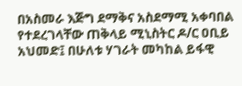በአስመራ እጅግ ደማቅና አስደማሚ አቀባበል የተደረገላቸው ጠቅላይ ሚኒስትር ዶ/ር ዐቢይ አህመድ፤ በሁለቱ ሃገራት መካከል ይፋዊ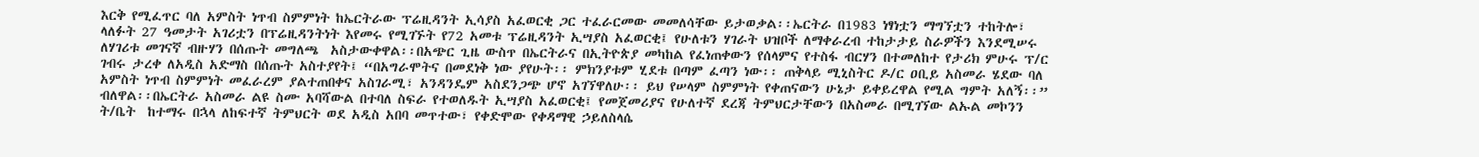እርቅ የሚፈጥር ባለ አምስት ነጥብ ስምምነት ከኤርትራው ፕሬዚዳንት ኢሳያስ አፈወርቂ ጋር ተፈራርመው መመለሳቸው ይታወቃል፡፡ኤርትራ በ1983 ነፃነቷን ማግኘቷን ተከትሎ፣ ላለፉት 27 ዓመታት አገሪቷን በፕሬዚዳንትነት እየመሩ የሚገኙት የ72 አመቱ ፕሬዚዳንት ኢሣያስ አፈወርቂ፤ የሁለቱን ሃገራት ህዝቦች ለማቀራረብ ተከታታይ ስራዎችን እንደሚሠሩ ለሃገሪቱ መገናኛ ብዙሃን በሰጡት መግለጫ  አስታውቀዋል፡፡በአጭር ጊዜ ውስጥ በኤርትራና በኢትዮጵያ መካከል የፈነጠቀውን የሰላምና የተስፋ ብርሃን በተመለከተ የታሪክ ምሁሩ ፕ/ር ገብሩ ታረቀ ለአዲስ አድማስ በሰጡት አስተያየት፤ “በአግራሞትና በመደነቅ ነው ያየሁት፡፡ ምክንያቱም ሂደቱ በጣም ፈጣን ነው፡፡ ጠቅላይ ሚኒስትር ዶ/ር ዐቢይ አስመራ ሄደው ባለ አምስት ነጥብ ስምምነት መፈራረም ያልተጠበቀና አስገራሚ፣ አንዳንዴም አስደንጋጭ ሆኖ አገኘዋለሁ፡፡ ይህ የሠላም ስምምነት የቀጠናውን ሁኔታ ይቀይረዋል የሚል ግምት አለኝ፡፡” ብለዋል፡፡በኤርትራ አስመራ ልዩ ስሙ አባሻውል በተባለ ስፍራ የተወለዱት ኢሣያስ አፈወርቂ፤ የመጀመሪያና የሁለተኛ ደረጃ ትምህርታቸውን በአስመራ በሚገኘው ልኡል መኮንን ት/ቤት  ከተማሩ በኋላ ለከፍተኛ ትምህርት ወደ አዲስ አበባ መጥተው፣ የቀድሞው የቀዳማዊ ኃይለስላሴ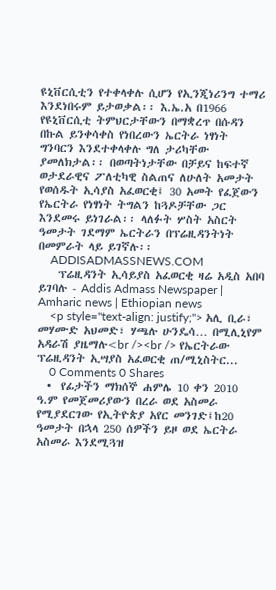ዩኒቨርሲቲን የተቀላቀሉ ሲሆን የኢንጂነሪንግ ተማሪ እንደነበሩም ይታወቃል፡፡ እ.ኤ.አ በ1966 የዩኒቨርሲቲ ትምህርታቸውን በማቋረጥ በሱዳን በኩል ይንቀሳቀስ የነበረውን ኤርትራ ነፃነት ግንባርን እንደተቀላቀሉ ግለ ታሪካቸው ያመለክታል፡፡ በወጣትነታቸው በቻይና ከፍተኛ ወታደራዊና ፖለቲካዊ ስልጠና ለሁለት አመታት የወሰዱት ኢሳያስ አፈወርቂ፤ 30 አመት የፈጀውን የኤርትራ የነፃነት ትግልን ከጓዶቻቸው ጋር እንደመሩ ይነገራል፡፡ ላለፉት ሦስት አስርት ዓመታት ገደማም ኤርትራን በፕሬዚዳንትነት በመምራት ላይ ይገኛሉ፡፡
    ADDISADMASSNEWS.COM
    ፕሬዚዳንት ኢሳይያስ አፈወርቂ ዛሬ አዲስ አበባ ይገባሉ - Addis Admass Newspaper | Amharic news | Ethiopian news
    <p style="text-align: justify;"> አሊ ቢራ፣ መሃሙድ አህመድ፣ ሃጫሉ ሁንዴሳ… በሚሊኒየም አዳራሽ ያዜማሉ<br /><br /> የኤርትራው ፕሬዚዳንት ኢሣያስ አፈወርቂ ጠ/ሚኒስትር...
    0 Comments 0 Shares
  •  የፊታችን ማክሰኞ ሐምሌ 10 ቀን 2010 ዓ.ም የመጀመሪያውን በረራ ወደ አስመራ የሚያደርገው የኢትዮጵያ አየር መንገድ፤ከ20 ዓመታት በኋላ 250 ሰዎችን ይዞ ወደ ኤርትራ አስመራ እንደሚጓዝ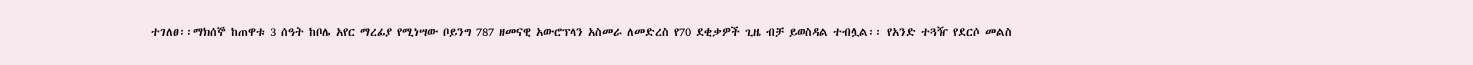ተገለፀ፡፡ማክሰኞ ከጠዋቱ 3 ሰዓት ከቦሌ አየር ማረፊያ የሚነሣው ቦይንግ 787 ዘመናዊ አውሮፕላን አስመራ ለመድረስ የ70 ደቂቃዎች ጊዜ ብቻ ይወስዳል ተብሏል፡፡ የአንድ ተጓዥ የደርሶ መልስ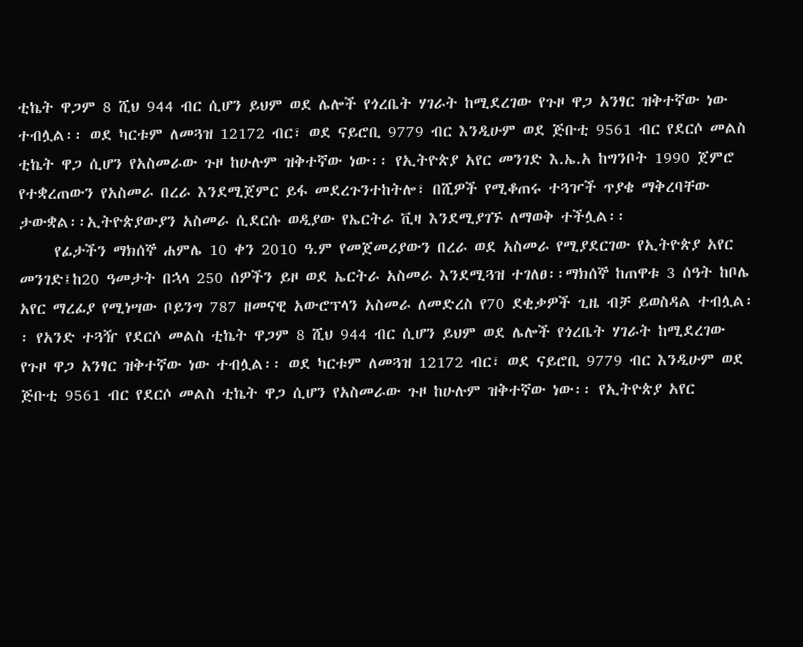ቲኬት ዋጋም 8 ሺህ 944 ብር ሲሆን ይህም ወደ ሌሎች የጎረቤት ሃገራት ከሚደረገው የጉዞ ዋጋ አንፃር ዝቅተኛው ነው ተብሏል፡፡ ወደ ካርቱም ለመጓዝ 12172 ብር፣ ወደ ናይሮቢ 9779 ብር እንዲሁም ወደ ጅቡቲ 9561 ብር የደርሶ መልስ ቲኬት ዋጋ ሲሆን የአስመራው ጉዞ ከሁሉም ዝቅተኛው ነው፡፡ የኢትዮጵያ አየር መንገድ እ.ኤ.አ ከግንቦት 1990 ጀምሮ የተቋረጠውን የአስመራ በረራ እንደሚጀምር ይፋ መደረጉንተከትሎ፣ በሺዎች የሚቆጠሩ ተጓዦች ጥያቄ ማቅረባቸው ታውቋል፡፡ኢትዮጵያውያን አስመራ ሲደርሱ ወዲያው የኤርትራ ቪዛ እንደሚያገኙ ለማወቅ ተችሏል፡፡
     የፊታችን ማክሰኞ ሐምሌ 10 ቀን 2010 ዓ.ም የመጀመሪያውን በረራ ወደ አስመራ የሚያደርገው የኢትዮጵያ አየር መንገድ፤ከ20 ዓመታት በኋላ 250 ሰዎችን ይዞ ወደ ኤርትራ አስመራ እንደሚጓዝ ተገለፀ፡፡ማክሰኞ ከጠዋቱ 3 ሰዓት ከቦሌ አየር ማረፊያ የሚነሣው ቦይንግ 787 ዘመናዊ አውሮፕላን አስመራ ለመድረስ የ70 ደቂቃዎች ጊዜ ብቻ ይወስዳል ተብሏል፡፡ የአንድ ተጓዥ የደርሶ መልስ ቲኬት ዋጋም 8 ሺህ 944 ብር ሲሆን ይህም ወደ ሌሎች የጎረቤት ሃገራት ከሚደረገው የጉዞ ዋጋ አንፃር ዝቅተኛው ነው ተብሏል፡፡ ወደ ካርቱም ለመጓዝ 12172 ብር፣ ወደ ናይሮቢ 9779 ብር እንዲሁም ወደ ጅቡቲ 9561 ብር የደርሶ መልስ ቲኬት ዋጋ ሲሆን የአስመራው ጉዞ ከሁሉም ዝቅተኛው ነው፡፡ የኢትዮጵያ አየር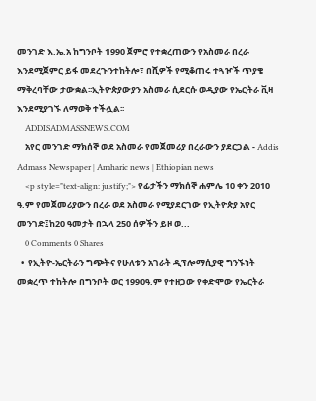መንገድ እ.ኤ.አ ከግንቦት 1990 ጀምሮ የተቋረጠውን የአስመራ በረራ እንደሚጀምር ይፋ መደረጉንተከትሎ፣ በሺዎች የሚቆጠሩ ተጓዦች ጥያቄ ማቅረባቸው ታውቋል፡፡ኢትዮጵያውያን አስመራ ሲደርሱ ወዲያው የኤርትራ ቪዛ እንደሚያገኙ ለማወቅ ተችሏል፡፡
    ADDISADMASSNEWS.COM
    አየር መንገድ ማክሰኞ ወደ አስመራ የመጀመሪያ በረራውን ያደርጋል - Addis Admass Newspaper | Amharic news | Ethiopian news
    <p style="text-align: justify;"> የፊታችን ማክሰኞ ሐምሌ 10 ቀን 2010 ዓ.ም የመጀመሪያውን በረራ ወደ አስመራ የሚያደርገው የኢትዮጵያ አየር መንገድ፤ከ20 ዓመታት በኋላ 250 ሰዎችን ይዞ ወ...
    0 Comments 0 Shares
  •  የኢትዮ-ኤርትራን ግጭትና የሁለቱን አገራት ዲፕሎማሲያዊ ግንኙነት መቋረጥ ተከትሎ በግንቦት ወር 1990ዓ.ም የተዘጋው የቀድሞው የኤርትራ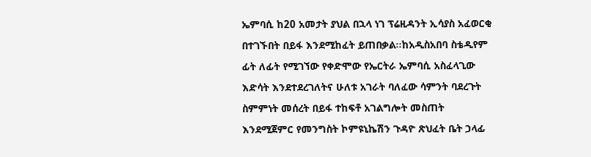ኤምባሲ ከ20 አመታት ያህል በኋላ ነገ ፕሬዚዳንት ኢሳያስ አፈወርቂ በተገኙበት በይፋ እንደሚከፈት ይጠበቃል፡፡ከአዲስአበባ ስቴዲየም ፊት ለፊት የሚገኘው የቀድሞው የኤርትራ ኤምባሲ አስፈላጊው እድሳት እንደተደረገለትና ሁለቱ አገራት ባለፈው ሳምንት ባደረጉት ስምምነት መሰረት በይፋ ተከፍቶ አገልግሎት መስጠት እንደሚጀምር የመንግስት ኮምዩኒኬሽን ጉዳዮ ጽህፈት ቤት ኃላፊ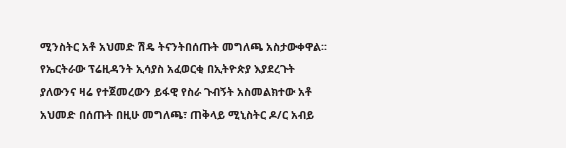ሚንስትር አቶ አህመድ ሽዴ ትናንትበሰጡት መግለጫ አስታውቀዋል፡፡የኤርትራው ፕሬዚዳንት ኢሳያስ አፈወርቂ በኢትዮጵያ እያደረጉት ያለውንና ዛሬ የተጀመረውን ይፋዊ የስራ ጉብኝት አስመልክተው አቶ አህመድ በሰጡት በዚሁ መግለጫ፣ ጠቅላይ ሚኒስትር ዶ/ር አብይ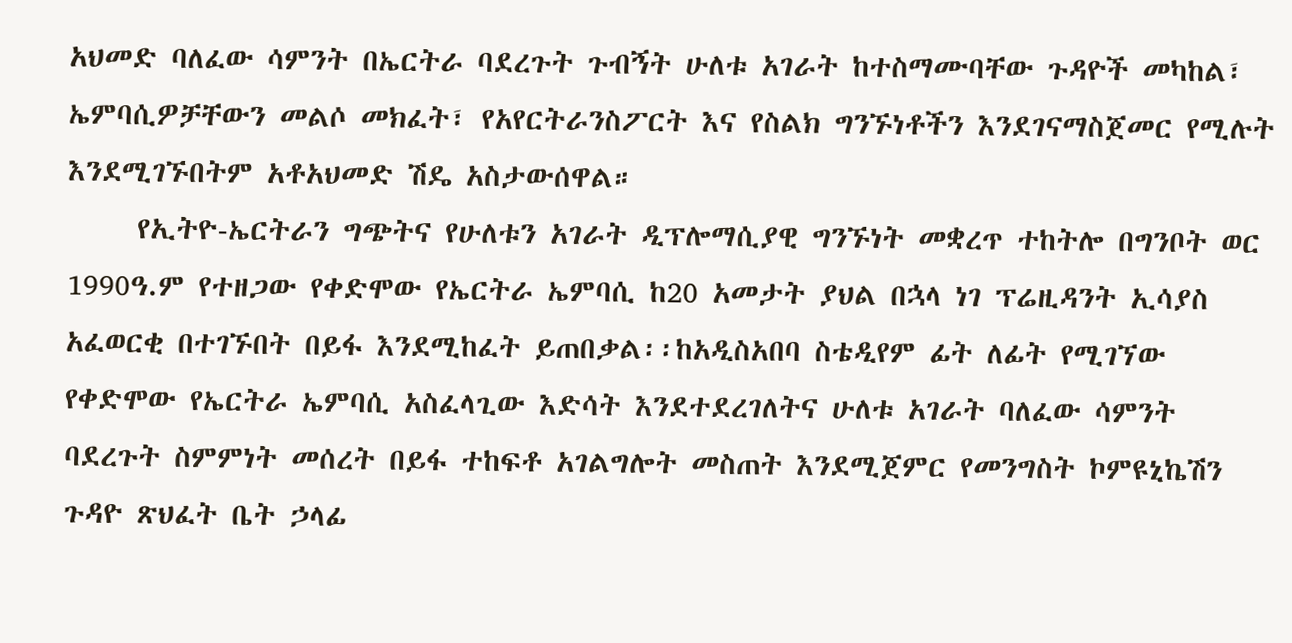አህመድ ባለፈው ሳምንት በኤርትራ ባደረጉት ጉብኝት ሁለቱ አገራት ከተስማሙባቸው ጉዳዮች መካከል፣ ኤምባሲዎቻቸውን መልሶ መክፈት፣ የአየርትራንስፖርት እና የስልክ ግንኙነቶችን እንደገናማስጀመር የሚሉት እንደሚገኙበትም አቶአህመድ ሽዴ አስታውሰዋል።
     የኢትዮ-ኤርትራን ግጭትና የሁለቱን አገራት ዲፕሎማሲያዊ ግንኙነት መቋረጥ ተከትሎ በግንቦት ወር 1990ዓ.ም የተዘጋው የቀድሞው የኤርትራ ኤምባሲ ከ20 አመታት ያህል በኋላ ነገ ፕሬዚዳንት ኢሳያስ አፈወርቂ በተገኙበት በይፋ እንደሚከፈት ይጠበቃል፡፡ከአዲስአበባ ስቴዲየም ፊት ለፊት የሚገኘው የቀድሞው የኤርትራ ኤምባሲ አስፈላጊው እድሳት እንደተደረገለትና ሁለቱ አገራት ባለፈው ሳምንት ባደረጉት ስምምነት መሰረት በይፋ ተከፍቶ አገልግሎት መስጠት እንደሚጀምር የመንግስት ኮምዩኒኬሽን ጉዳዮ ጽህፈት ቤት ኃላፊ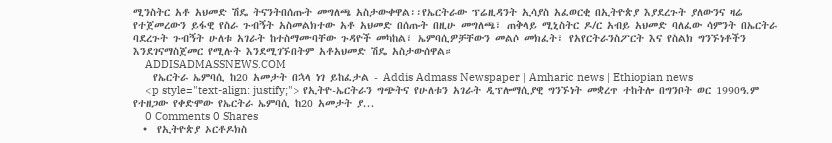ሚንስትር አቶ አህመድ ሽዴ ትናንትበሰጡት መግለጫ አስታውቀዋል፡፡የኤርትራው ፕሬዚዳንት ኢሳያስ አፈወርቂ በኢትዮጵያ እያደረጉት ያለውንና ዛሬ የተጀመረውን ይፋዊ የስራ ጉብኝት አስመልክተው አቶ አህመድ በሰጡት በዚሁ መግለጫ፣ ጠቅላይ ሚኒስትር ዶ/ር አብይ አህመድ ባለፈው ሳምንት በኤርትራ ባደረጉት ጉብኝት ሁለቱ አገራት ከተስማሙባቸው ጉዳዮች መካከል፣ ኤምባሲዎቻቸውን መልሶ መክፈት፣ የአየርትራንስፖርት እና የስልክ ግንኙነቶችን እንደገናማስጀመር የሚሉት እንደሚገኙበትም አቶአህመድ ሽዴ አስታውሰዋል።
    ADDISADMASSNEWS.COM
    የኤርትራ ኤምባሲ ከ20 አመታት በኋላ ነገ ይከፈታል - Addis Admass Newspaper | Amharic news | Ethiopian news
    <p style="text-align: justify;"> የኢትዮ-ኤርትራን ግጭትና የሁለቱን አገራት ዲፕሎማሲያዊ ግንኙነት መቋረጥ ተከትሎ በግንቦት ወር 1990ዓ.ም የተዘጋው የቀድሞው የኤርትራ ኤምባሲ ከ20 አመታት ያ...
    0 Comments 0 Shares
  •  የኢትዮጵያ ኦርቶዶክስ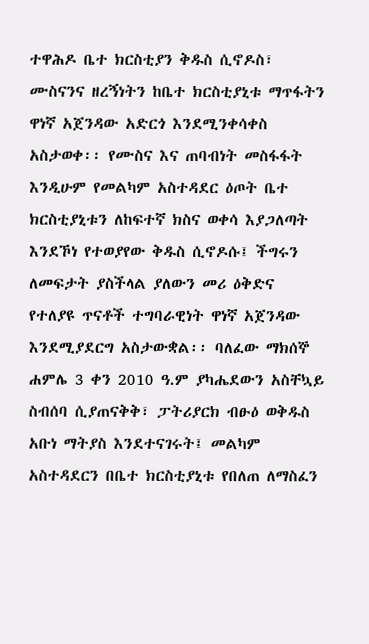ተዋሕዶ ቤተ ክርስቲያን ቅዱስ ሲኖዶስ፣ ሙስናንና ዘረኝነትን ከቤተ ክርስቲያኒቱ ማጥፋትን ዋነኛ አጀንዳው አድርጎ እንደሚንቀሳቀስ አስታወቀ፡፡ የሙስና እና ጠባብነት መስፋፋት እንዲሁም የመልካም አስተዳደር ዕጦት ቤተ ክርስቲያኒቱን ለከፍተኛ ክስና ወቀሳ እያጋለጣት እንደኾነ የተወያየው ቅዱስ ሲኖዶሱ፤ ችግሩን ለመፍታት ያስችላል ያለውን መሪ ዕቅድና የተለያዩ ጥናቶች ተግባራዊነት ዋነኛ አጀንዳው እንደሚያደርግ አስታውቋል፡፡ ባለፈው ማክሰኞ ሐምሌ 3 ቀን 2010 ዓ.ም ያካሔደውን አስቸኳይ ስብሰባ ሲያጠናቅቅ፣ ፓትሪያርክ ብፁዕ ወቅዱስ አቡነ ማትያስ እንደተናገሩት፤ መልካም አስተዳደርን በቤተ ክርስቲያኒቱ የበለጠ ለማስፈን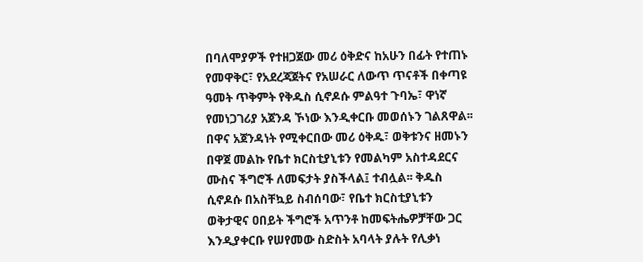በባለሞያዎች የተዘጋጀው መሪ ዕቅድና ከአሁን በፊት የተጠኑ የመዋቅር፣ የአደረጃጀትና የአሠራር ለውጥ ጥናቶች በቀጣዩ ዓመት ጥቅምት የቅዱስ ሲኖዶሱ ምልዓተ ጉባኤ፣ ዋነኛ የመነጋገሪያ አጀንዳ ኾነው እንዲቀርቡ መወሰኑን ገልጸዋል፡፡ በዋና አጀንዳነት የሚቀርበው መሪ ዕቅዱ፣ ወቅቱንና ዘመኑን በዋጀ መልኩ የቤተ ክርስቲያኒቱን የመልካም አስተዳደርና ሙስና ችግሮች ለመፍታት ያስችላል፤ ተብሏል፡፡ ቅዱስ ሲኖዶሱ በአስቸኳይ ስብሰባው፣ የቤተ ክርስቲያኒቱን ወቅታዊና ዐበይት ችግሮች አጥንቶ ከመፍትሔዎቻቸው ጋር እንዲያቀርቡ የሠየመው ስድስት አባላት ያሉት የሊቃነ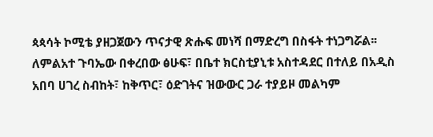ጳጳሳት ኮሚቴ ያዘጋጀውን ጥናታዊ ጽሑፍ መነሻ በማድረግ በስፋት ተነጋግሯል፡፡ ለምልአተ ጉባኤው በቀረበው ፅሁፍ፣ በቤተ ክርስቲያኒቱ አስተዳደር በተለይ በአዲስ አበባ ሀገረ ስብከት፣ ከቅጥር፣ ዕድገትና ዝውውር ጋራ ተያይዞ መልካም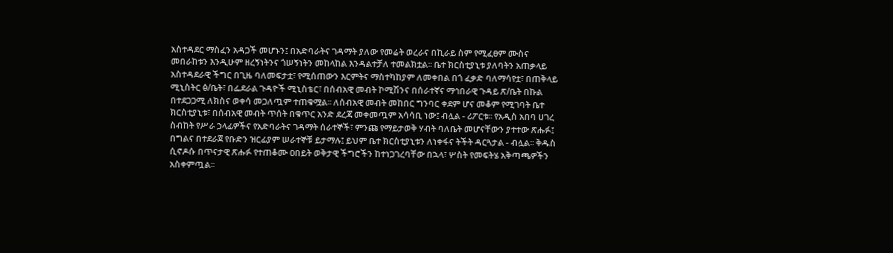አስተዳደር ማስፈን አዳጋች መሆኑን፤ በአድባራትና ገዳማት ያለው የመሬት ወረራና በኪራይ ስም የሚፈፀም ሙስና መበራከቱን እንዲሁም ዘረኝነትንና ጎሠኝነትን መከላከል እንዳልተቻለ ተመልክቷል፡፡ ቤተ ክርስቲያኒቱ ያለባትን አጠቃላይ አስተዳደራዊ ችግር በጊዜ ባለመፍታቷ፣ የሚሰጠውን እርምትና ማስተካከያም ለመቀበል በጎ ፈቃድ ባለማሳየቷ፣ በጠቅላይ ሚኒስትር ፅ/ቤት፣ በፌደራል ጉዳዮች ሚኒስቴር፣ በሰብአዊ መብት ኮሚሽንና በሰራተኛና ማኅበራዊ ጉዳይ ጽ/ቤት በኩል በተደጋጋሚ ለክስና ወቀሳ መጋለጧም ተጠቁሟል፡፡ ለሰብአዊ መብት መከበር ግንባር ቀደም ሆና መቆም የሚገባት ቤተ ክርስቲያኒቱ፣ በሰብአዊ መብት ጥሰት በቁጥር አንድ ደረጃ መቀመጧም አሳሳቢ ነው፤ ብሏል - ሪፖርቱ፡፡ የአዲስ አበባ ሀገረ ስብከት የሥራ ኃላፊዎችና የአድባራትና ገዳማት ሰራተኞች፣ ምንጩ የማይታወቅ ሃብት ባለቤት መሆናቸውን ያተተው ጽሑፉ፤ በግልና በተደራጀ የቡድን ዝርፊያም ሠራተኞቹ ይታማሉ፤ ይህም ቤተ ክርስቲያኒቱን ለነቀፋና ትችት ዳርጓታል - ብሏል፡፡ ቅዱስ ሲኖዶሱ በጥናታዊ ጽሑፉ የተጠቆሙ ዐበይት ወቅታዊ ችግሮችን ከተነጋገረባቸው በኋላ፣ ሦስት የመፍትሄ አቅጣጫዎችን አስቀምጧል፡፡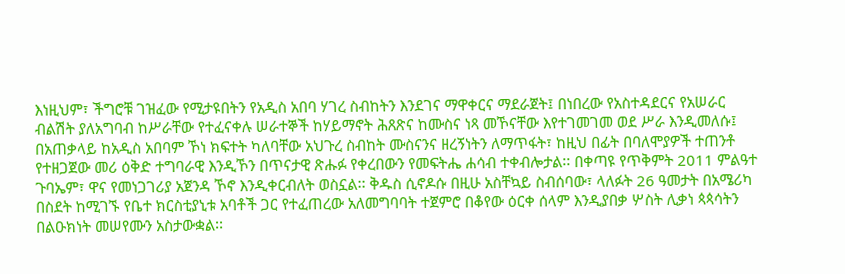እነዚህም፣ ችግሮቹ ገዝፈው የሚታዩበትን የአዲስ አበባ ሃገረ ስብከትን እንደገና ማዋቀርና ማደራጀት፤ በነበረው የአስተዳደርና የአሠራር ብልሽት ያለአግባብ ከሥራቸው የተፈናቀሉ ሠራተኞች ከሃይማኖት ሕጸጽና ከሙስና ነጻ መኾናቸው እየተገመገመ ወደ ሥራ እንዲመለሱ፤ በአጠቃላይ ከአዲስ አበባም ኾነ ክፍተት ካለባቸው አህጉረ ስብከት ሙስናንና ዘረኝነትን ለማጥፋት፣ ከዚህ በፊት በባለሞያዎች ተጠንቶ የተዘጋጀው መሪ ዕቅድ ተግባራዊ እንዲኾን በጥናታዊ ጽሑፉ የቀረበውን የመፍትሔ ሐሳብ ተቀብሎታል፡፡ በቀጣዩ የጥቅምት 2011 ምልዓተ ጉባኤም፣ ዋና የመነጋገሪያ አጀንዳ ኾኖ እንዲቀርብለት ወስኗል፡፡ ቅዱስ ሲኖዶሱ በዚሁ አስቸኳይ ስብሰባው፣ ላለፉት 26 ዓመታት በአሜሪካ በስደት ከሚገኙ የቤተ ክርስቲያኒቱ አባቶች ጋር የተፈጠረው አለመግባባት ተጀምሮ በቆየው ዕርቀ ሰላም እንዲያበቃ ሦስት ሊቃነ ጳጳሳትን በልዑክነት መሠየሙን አስታውቋል፡፡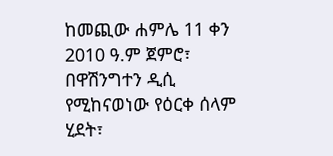ከመጪው ሐምሌ 11 ቀን 2010 ዓ.ም ጀምሮ፣ በዋሽንግተን ዲሲ የሚከናወነው የዕርቀ ሰላም ሂደት፣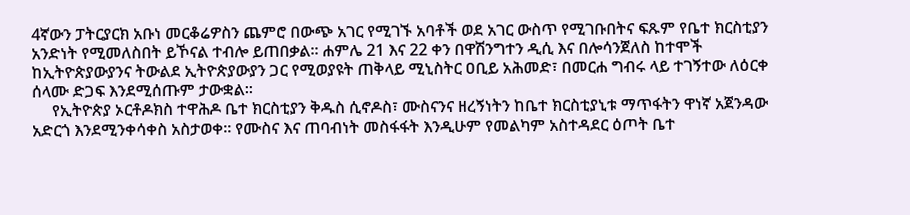4ኛውን ፓትርያርክ አቡነ መርቆሬዎስን ጨምሮ በውጭ አገር የሚገኙ አባቶች ወደ አገር ውስጥ የሚገቡበትና ፍጹም የቤተ ክርስቲያን አንድነት የሚመለስበት ይኾናል ተብሎ ይጠበቃል፡፡ ሐምሌ 21 እና 22 ቀን በዋሽንግተን ዲሲ እና በሎሳንጀለስ ከተሞች ከኢትዮጵያውያንና ትውልደ ኢትዮጵያውያን ጋር የሚወያዩት ጠቅላይ ሚኒስትር ዐቢይ አሕመድ፣ በመርሐ ግብሩ ላይ ተገኝተው ለዕርቀ ሰላሙ ድጋፍ እንደሚሰጡም ታውቋል፡፡
     የኢትዮጵያ ኦርቶዶክስ ተዋሕዶ ቤተ ክርስቲያን ቅዱስ ሲኖዶስ፣ ሙስናንና ዘረኝነትን ከቤተ ክርስቲያኒቱ ማጥፋትን ዋነኛ አጀንዳው አድርጎ እንደሚንቀሳቀስ አስታወቀ፡፡ የሙስና እና ጠባብነት መስፋፋት እንዲሁም የመልካም አስተዳደር ዕጦት ቤተ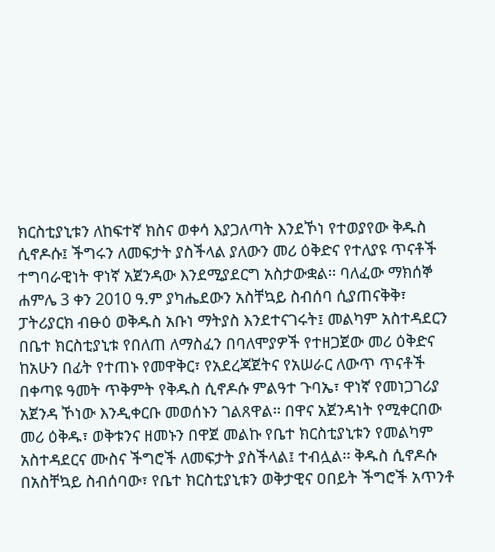ክርስቲያኒቱን ለከፍተኛ ክስና ወቀሳ እያጋለጣት እንደኾነ የተወያየው ቅዱስ ሲኖዶሱ፤ ችግሩን ለመፍታት ያስችላል ያለውን መሪ ዕቅድና የተለያዩ ጥናቶች ተግባራዊነት ዋነኛ አጀንዳው እንደሚያደርግ አስታውቋል፡፡ ባለፈው ማክሰኞ ሐምሌ 3 ቀን 2010 ዓ.ም ያካሔደውን አስቸኳይ ስብሰባ ሲያጠናቅቅ፣ ፓትሪያርክ ብፁዕ ወቅዱስ አቡነ ማትያስ እንደተናገሩት፤ መልካም አስተዳደርን በቤተ ክርስቲያኒቱ የበለጠ ለማስፈን በባለሞያዎች የተዘጋጀው መሪ ዕቅድና ከአሁን በፊት የተጠኑ የመዋቅር፣ የአደረጃጀትና የአሠራር ለውጥ ጥናቶች በቀጣዩ ዓመት ጥቅምት የቅዱስ ሲኖዶሱ ምልዓተ ጉባኤ፣ ዋነኛ የመነጋገሪያ አጀንዳ ኾነው እንዲቀርቡ መወሰኑን ገልጸዋል፡፡ በዋና አጀንዳነት የሚቀርበው መሪ ዕቅዱ፣ ወቅቱንና ዘመኑን በዋጀ መልኩ የቤተ ክርስቲያኒቱን የመልካም አስተዳደርና ሙስና ችግሮች ለመፍታት ያስችላል፤ ተብሏል፡፡ ቅዱስ ሲኖዶሱ በአስቸኳይ ስብሰባው፣ የቤተ ክርስቲያኒቱን ወቅታዊና ዐበይት ችግሮች አጥንቶ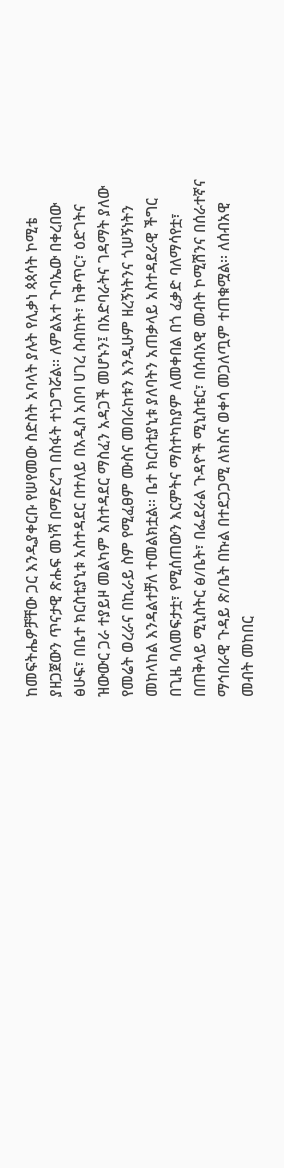ከመፍትሔዎቻቸው ጋር እንዲያቀርቡ የሠየመው ስድስት አባላት ያሉት የሊቃነ ጳጳሳት ኮሚቴ ያዘጋጀውን ጥናታዊ ጽሑፍ መነሻ በማድረግ በስፋት ተነጋግሯል፡፡ ለምልአተ ጉባኤው በቀረበው ፅሁፍ፣ በቤተ ክርስቲያኒቱ አስተዳደር በተለይ በአዲስ አበባ ሀገረ ስብከት፣ ከቅጥር፣ ዕድገትና ዝውውር ጋራ ተያይዞ መልካም አስተዳደር ማስፈን አዳጋች መሆኑን፤ በአድባራትና ገዳማት ያለው የመሬት ወረራና በኪራይ ስም የሚፈፀም ሙስና መበራከቱን እንዲሁም ዘረኝነትንና ጎሠኝነትን መከላከል እንዳልተቻለ ተመልክቷል፡፡ ቤተ ክርስቲያኒቱ ያለባትን አጠቃላይ አስተዳደራዊ ችግር በጊዜ ባለመፍታቷ፣ የሚሰጠውን እርምትና ማስተካከያም ለመቀበል በጎ ፈቃድ ባለማሳየቷ፣ በጠቅላይ ሚኒስትር ፅ/ቤት፣ በፌደራል ጉዳዮች ሚኒስቴር፣ በሰብአዊ መብት ኮሚሽንና በሰራተኛና ማኅበራዊ ጉዳይ ጽ/ቤት በኩል በተደጋጋሚ ለክስና ወቀሳ መጋለጧም ተጠቁሟል፡፡ ለሰብአዊ መብት መከበር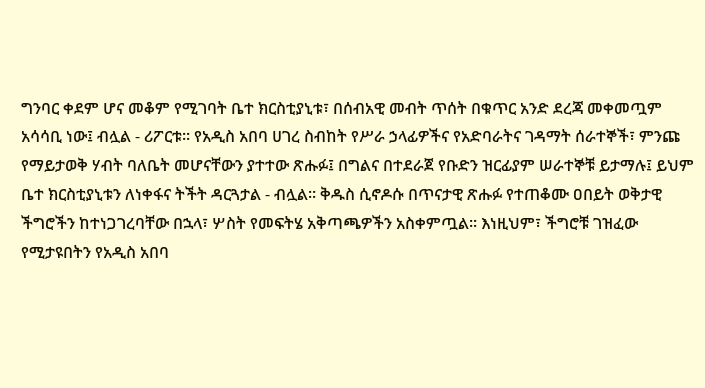ግንባር ቀደም ሆና መቆም የሚገባት ቤተ ክርስቲያኒቱ፣ በሰብአዊ መብት ጥሰት በቁጥር አንድ ደረጃ መቀመጧም አሳሳቢ ነው፤ ብሏል - ሪፖርቱ፡፡ የአዲስ አበባ ሀገረ ስብከት የሥራ ኃላፊዎችና የአድባራትና ገዳማት ሰራተኞች፣ ምንጩ የማይታወቅ ሃብት ባለቤት መሆናቸውን ያተተው ጽሑፉ፤ በግልና በተደራጀ የቡድን ዝርፊያም ሠራተኞቹ ይታማሉ፤ ይህም ቤተ ክርስቲያኒቱን ለነቀፋና ትችት ዳርጓታል - ብሏል፡፡ ቅዱስ ሲኖዶሱ በጥናታዊ ጽሑፉ የተጠቆሙ ዐበይት ወቅታዊ ችግሮችን ከተነጋገረባቸው በኋላ፣ ሦስት የመፍትሄ አቅጣጫዎችን አስቀምጧል፡፡ እነዚህም፣ ችግሮቹ ገዝፈው የሚታዩበትን የአዲስ አበባ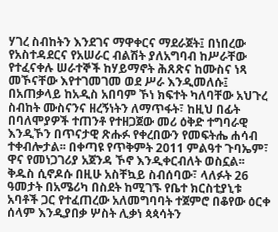ሃገረ ስብከትን እንደገና ማዋቀርና ማደራጀት፤ በነበረው የአስተዳደርና የአሠራር ብልሽት ያለአግባብ ከሥራቸው የተፈናቀሉ ሠራተኞች ከሃይማኖት ሕጸጽና ከሙስና ነጻ መኾናቸው እየተገመገመ ወደ ሥራ እንዲመለሱ፤ በአጠቃላይ ከአዲስ አበባም ኾነ ክፍተት ካለባቸው አህጉረ ስብከት ሙስናንና ዘረኝነትን ለማጥፋት፣ ከዚህ በፊት በባለሞያዎች ተጠንቶ የተዘጋጀው መሪ ዕቅድ ተግባራዊ እንዲኾን በጥናታዊ ጽሑፉ የቀረበውን የመፍትሔ ሐሳብ ተቀብሎታል፡፡ በቀጣዩ የጥቅምት 2011 ምልዓተ ጉባኤም፣ ዋና የመነጋገሪያ አጀንዳ ኾኖ እንዲቀርብለት ወስኗል፡፡ ቅዱስ ሲኖዶሱ በዚሁ አስቸኳይ ስብሰባው፣ ላለፉት 26 ዓመታት በአሜሪካ በስደት ከሚገኙ የቤተ ክርስቲያኒቱ አባቶች ጋር የተፈጠረው አለመግባባት ተጀምሮ በቆየው ዕርቀ ሰላም እንዲያበቃ ሦስት ሊቃነ ጳጳሳትን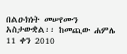በልዑክነት መሠየሙን አስታውቋል፡፡ ከመጪው ሐምሌ 11 ቀን 2010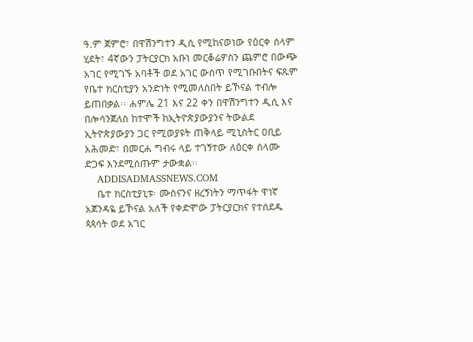ዓ.ም ጀምሮ፣ በዋሽንግተን ዲሲ የሚከናወነው የዕርቀ ሰላም ሂደት፣ 4ኛውን ፓትርያርክ አቡነ መርቆሬዎስን ጨምሮ በውጭ አገር የሚገኙ አባቶች ወደ አገር ውስጥ የሚገቡበትና ፍጹም የቤተ ክርስቲያን አንድነት የሚመለስበት ይኾናል ተብሎ ይጠበቃል፡፡ ሐምሌ 21 እና 22 ቀን በዋሽንግተን ዲሲ እና በሎሳንጀለስ ከተሞች ከኢትዮጵያውያንና ትውልደ ኢትዮጵያውያን ጋር የሚወያዩት ጠቅላይ ሚኒስትር ዐቢይ አሕመድ፣ በመርሐ ግብሩ ላይ ተገኝተው ለዕርቀ ሰላሙ ድጋፍ እንደሚሰጡም ታውቋል፡፡
    ADDISADMASSNEWS.COM
    ቤተ ክርስቲያኒቱ፡ ሙስናንና ዘረኝነትን ማጥፋት ዋነኛ አጀንዳዬ ይኾናል አለች የቀድሞው ፓትርያርክና የተሰደዱ ጳጳሳት ወደ አገር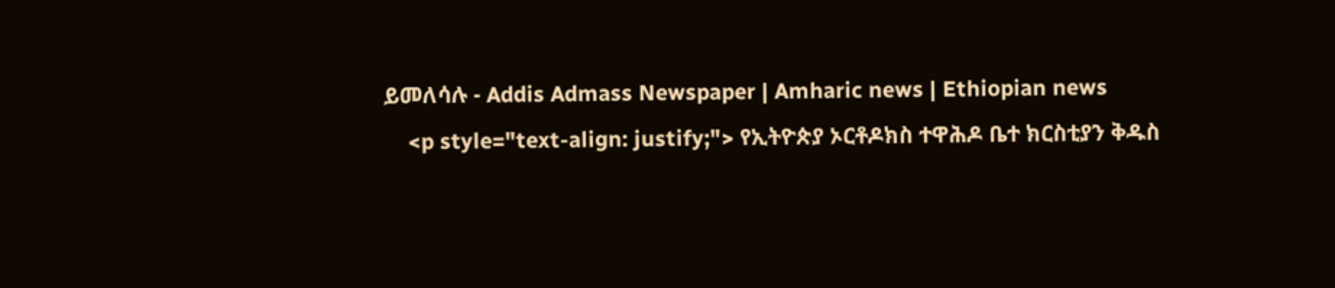ይመለሳሉ - Addis Admass Newspaper | Amharic news | Ethiopian news
    <p style="text-align: justify;"> የኢትዮጵያ ኦርቶዶክስ ተዋሕዶ ቤተ ክርስቲያን ቅዱስ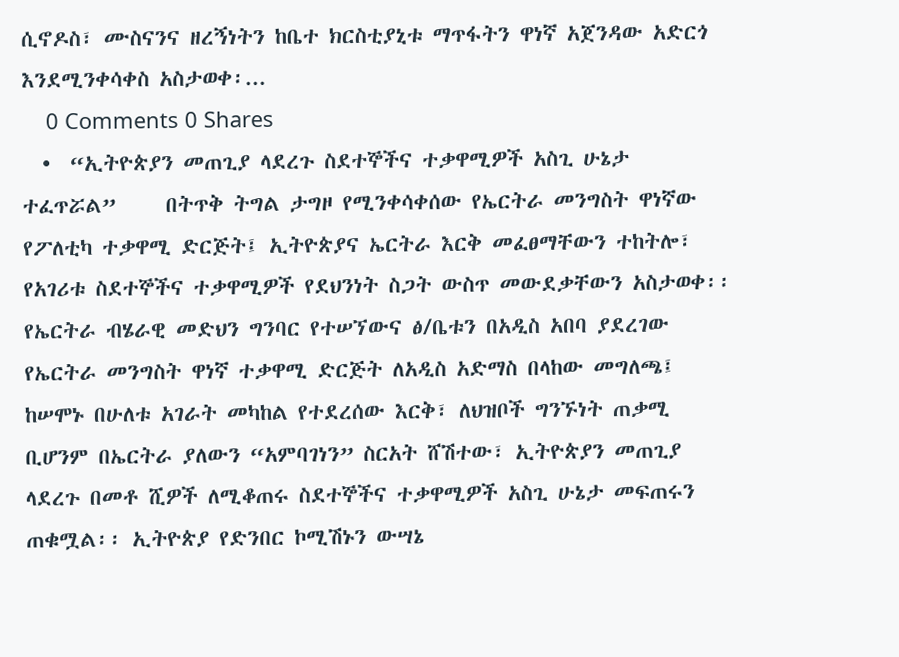ሲኖዶስ፣ ሙስናንና ዘረኝነትን ከቤተ ክርስቲያኒቱ ማጥፋትን ዋነኛ አጀንዳው አድርጎ እንደሚንቀሳቀስ አስታወቀ፡...
    0 Comments 0 Shares
  •  “ኢትዮጵያን መጠጊያ ላደረጉ ስደተኞችና ተቃዋሚዎች አስጊ ሁኔታ ተፈጥሯል”     በትጥቅ ትግል ታግዞ የሚንቀሳቀሰው የኤርትራ መንግስት ዋነኛው የፖለቲካ ተቃዋሚ ድርጅት፤ ኢትዮጵያና ኤርትራ እርቅ መፈፀማቸውን ተከትሎ፣ የአገሪቱ ስደተኞችና ተቃዋሚዎች የደህንነት ስጋት ውስጥ መውደቃቸውን አስታወቀ፡፡ የኤርትራ ብሄራዊ መድህን ግንባር የተሠኘውና ፅ/ቤቱን በአዲስ አበባ ያደረገው የኤርትራ መንግስት ዋነኛ ተቃዋሚ ድርጅት ለአዲስ አድማስ በላከው መግለጫ፤ ከሠሞኑ በሁለቱ አገራት መካከል የተደረሰው እርቅ፣ ለህዝቦች ግንኙነት ጠቃሚ ቢሆንም በኤርትራ ያለውን “አምባገነን” ስርአት ሸሽተው፣ ኢትዮጵያን መጠጊያ ላደረጉ በመቶ ሺዎች ለሚቆጠሩ ስደተኞችና ተቃዋሚዎች አስጊ ሁኔታ መፍጠሩን ጠቁሟል፡፡ ኢትዮጵያ የድንበር ኮሚሽኑን ውሣኔ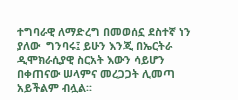ተግባራዊ ለማድረግ በመወሰኗ ደስተኛ ነን ያለው  ግንባሩ፤ ይሁን እንጂ በኤርትራ ዲሞክራሲያዊ ስርአት እውን ሳይሆን በቀጠናው ሠላምና መረጋጋት ሊመጣ አይችልም ብሏል፡፡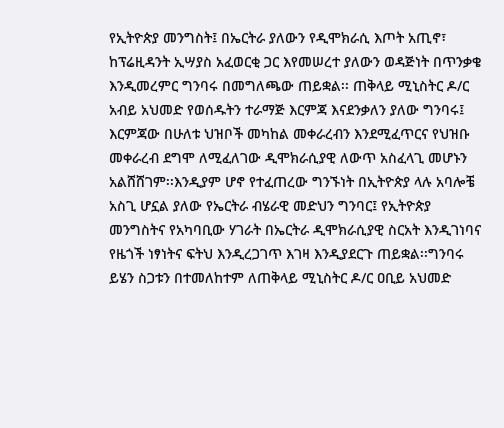የኢትዮጵያ መንግስት፤ በኤርትራ ያለውን የዲሞክራሲ እጦት አጢኖ፣ ከፕሬዚዳንት ኢሣያስ አፈወርቂ ጋር እየመሠረተ ያለውን ወዳጅነት በጥንቃቄ እንዲመረምር ግንባሩ በመግለጫው ጠይቋል፡፡ ጠቅላይ ሚኒስትር ዶ/ር አብይ አህመድ የወሰዱትን ተራማጅ እርምጃ እናደንቃለን ያለው ግንባሩ፤ እርምጃው በሁለቱ ህዝቦች መካከል መቀራረብን እንደሚፈጥርና የህዝቡ መቀራረብ ደግሞ ለሚፈለገው ዲሞክራሲያዊ ለውጥ አስፈላጊ መሆኑን አልሸሸገም፡፡እንዲያም ሆኖ የተፈጠረው ግንኙነት በኢትዮጵያ ላሉ አባሎቼ አስጊ ሆኗል ያለው የኤርትራ ብሄራዊ መድህን ግንባር፤ የኢትዮጵያ መንግስትና የአካባቢው ሃገራት በኤርትራ ዲሞክራሲያዊ ስርአት እንዲገነባና የዜጎች ነፃነትና ፍትህ እንዲረጋገጥ እገዛ እንዲያደርጉ ጠይቋል፡፡ግንባሩ ይሄን ስጋቱን በተመለከተም ለጠቅላይ ሚኒስትር ዶ/ር ዐቢይ አህመድ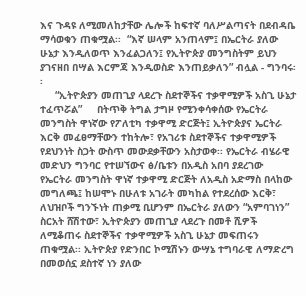እና ጉዳዩ ለሚመለከታቸው ሌሎች ከፍተኛ ባለሥልጣናት በደብዳቤ ማሳወቁን ጠቁሟል፡፡  “እኛ ሠላም አንጠላም፤ በኤርትራ ያለው ሁኔታ እንዲለወጥ እንፈልጋለን፤ የኢትዮጵያ መንግስትም ይህን ያገናዘበ በሣል እርምጃ እንዲወስድ እንጠይቃለን” ብሏል - ግንባሩ፡፡
     “ኢትዮጵያን መጠጊያ ላደረጉ ስደተኞችና ተቃዋሚዎች አስጊ ሁኔታ ተፈጥሯል”     በትጥቅ ትግል ታግዞ የሚንቀሳቀሰው የኤርትራ መንግስት ዋነኛው የፖለቲካ ተቃዋሚ ድርጅት፤ ኢትዮጵያና ኤርትራ እርቅ መፈፀማቸውን ተከትሎ፣ የአገሪቱ ስደተኞችና ተቃዋሚዎች የደህንነት ስጋት ውስጥ መውደቃቸውን አስታወቀ፡፡ የኤርትራ ብሄራዊ መድህን ግንባር የተሠኘውና ፅ/ቤቱን በአዲስ አበባ ያደረገው የኤርትራ መንግስት ዋነኛ ተቃዋሚ ድርጅት ለአዲስ አድማስ በላከው መግለጫ፤ ከሠሞኑ በሁለቱ አገራት መካከል የተደረሰው እርቅ፣ ለህዝቦች ግንኙነት ጠቃሚ ቢሆንም በኤርትራ ያለውን “አምባገነን” ስርአት ሸሽተው፣ ኢትዮጵያን መጠጊያ ላደረጉ በመቶ ሺዎች ለሚቆጠሩ ስደተኞችና ተቃዋሚዎች አስጊ ሁኔታ መፍጠሩን ጠቁሟል፡፡ ኢትዮጵያ የድንበር ኮሚሽኑን ውሣኔ ተግባራዊ ለማድረግ በመወሰኗ ደስተኛ ነን ያለው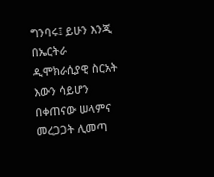ግንባሩ፤ ይሁን እንጂ በኤርትራ ዲሞክራሲያዊ ስርአት እውን ሳይሆን በቀጠናው ሠላምና መረጋጋት ሊመጣ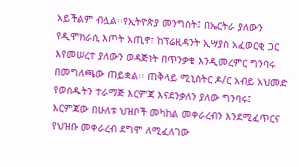አይችልም ብሏል፡፡የኢትዮጵያ መንግስት፤ በኤርትራ ያለውን የዲሞክራሲ እጦት አጢኖ፣ ከፕሬዚዳንት ኢሣያስ አፈወርቂ ጋር እየመሠረተ ያለውን ወዳጅነት በጥንቃቄ እንዲመረምር ግንባሩ በመግለጫው ጠይቋል፡፡ ጠቅላይ ሚኒስትር ዶ/ር አብይ አህመድ የወሰዱትን ተራማጅ እርምጃ እናደንቃለን ያለው ግንባሩ፤ እርምጃው በሁለቱ ህዝቦች መካከል መቀራረብን እንደሚፈጥርና የህዝቡ መቀራረብ ደግሞ ለሚፈለገው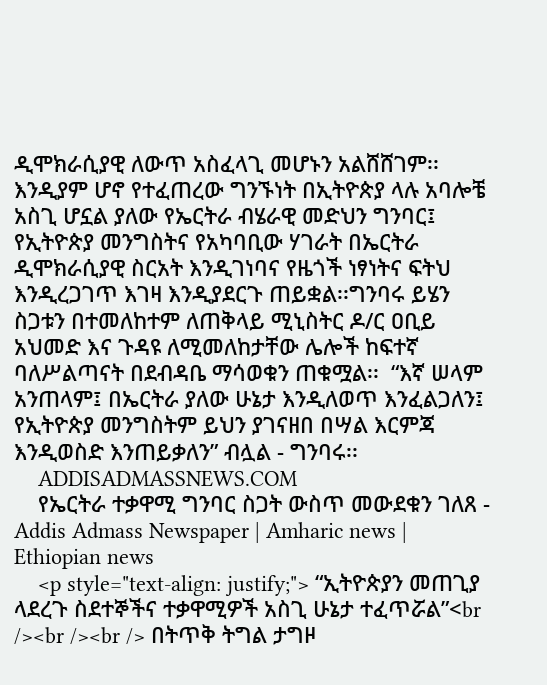ዲሞክራሲያዊ ለውጥ አስፈላጊ መሆኑን አልሸሸገም፡፡እንዲያም ሆኖ የተፈጠረው ግንኙነት በኢትዮጵያ ላሉ አባሎቼ አስጊ ሆኗል ያለው የኤርትራ ብሄራዊ መድህን ግንባር፤ የኢትዮጵያ መንግስትና የአካባቢው ሃገራት በኤርትራ ዲሞክራሲያዊ ስርአት እንዲገነባና የዜጎች ነፃነትና ፍትህ እንዲረጋገጥ እገዛ እንዲያደርጉ ጠይቋል፡፡ግንባሩ ይሄን ስጋቱን በተመለከተም ለጠቅላይ ሚኒስትር ዶ/ር ዐቢይ አህመድ እና ጉዳዩ ለሚመለከታቸው ሌሎች ከፍተኛ ባለሥልጣናት በደብዳቤ ማሳወቁን ጠቁሟል፡፡  “እኛ ሠላም አንጠላም፤ በኤርትራ ያለው ሁኔታ እንዲለወጥ እንፈልጋለን፤ የኢትዮጵያ መንግስትም ይህን ያገናዘበ በሣል እርምጃ እንዲወስድ እንጠይቃለን” ብሏል - ግንባሩ፡፡
    ADDISADMASSNEWS.COM
    የኤርትራ ተቃዋሚ ግንባር ስጋት ውስጥ መውደቁን ገለጸ - Addis Admass Newspaper | Amharic news | Ethiopian news
    <p style="text-align: justify;"> “ኢትዮጵያን መጠጊያ ላደረጉ ስደተኞችና ተቃዋሚዎች አስጊ ሁኔታ ተፈጥሯል”<br /><br /><br /> በትጥቅ ትግል ታግዞ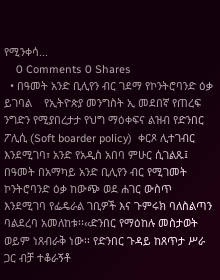የሚንቀሳ...
    0 Comments 0 Shares
  • በዓመት አንድ ቢሊየን ብር ገደማ የኮንትሮባንድ ዕቃ ይገባል    የኢትዮጵያ መንግስት ኢ መደበኛ የጠረፍ ንግድን የሚያበረታታ የህግ ማዕቀፍና ልዝብ የድንበር ፖሊሲ (Soft boarder policy)  ቀርጾ ሊተገብር እንደሚገባ፣ አንድ የአዲስ አበባ ምሁር ሲገልጹ፤  በዓመት በአማካይ አንድ ቢሊየን ብር የሚገመት ኮንትሮባንድ ዕቃ ከውጭ ወደ ሐገር ውስጥ እንደሚገባ የፌዴራል ገቢዎች እና ጉምሩክ ባለስልጣን ባልደረባ አመለከቱ፡፡‹‹ድንበር የማዕከሉ መስታወት ወይም ነጸብራቅ ነው፡፡ የድንበር ጉዳይ ከጸጥታ ሥራ ጋር ብቻ ተቆራኝቶ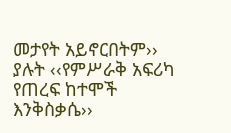መታየት አይኖርበትም›› ያሉት ‹‹የምሥራቅ አፍሪካ የጠረፍ ከተሞች እንቅስቃሴ››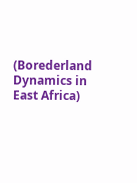(Borederland Dynamics in East Africa)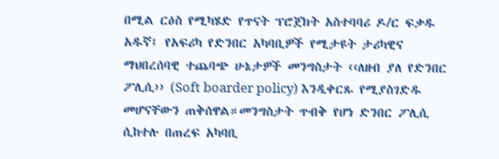በሚል ርዕስ የሚካሄድ የጥናት ፕሮጀክት አስተባባሪ ዶ/ር ፍቃዱ አዱኛ፤ የአፍሪካ የድንበር አካባቢዎች የሚታዩት ታሪካዊና ማህበረሰባዊ ተጨባጭ ሁኔታዎች መንግስታት ‹‹ለዘብ ያለ የድንበር ፖሊሲ›› (Soft boarder policy) እንዲቀርጹ የሚያስገድዱ መሆናቸውን ጠቅሰዋል።መንግስታት ጥብቅ የሆነ ድንበር ፖሊሲ ሲከተሉ በጠረፍ አካባቢ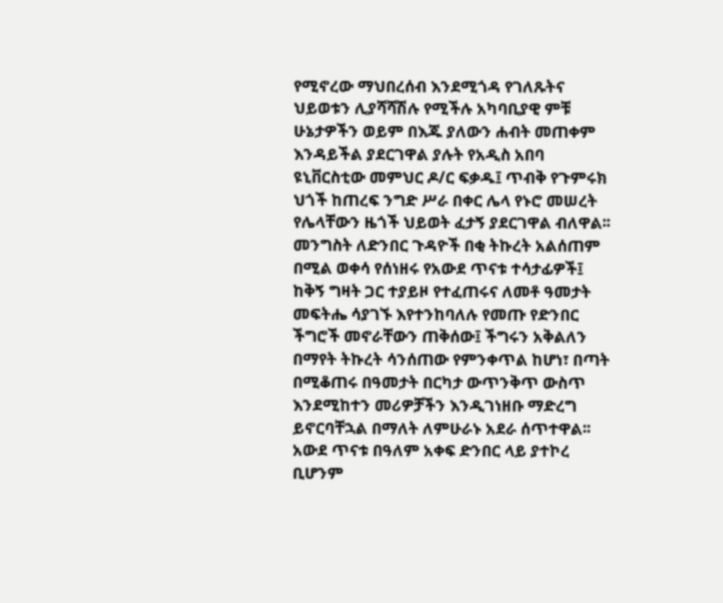የሚኖረው ማህበረሰብ እንደሚጎዳ የገለጹትና ህይወቱን ሊያሻሻሽሉ የሚችሉ አካባቢያዊ ምቹ ሁኔታዎችን ወይም በእጁ ያለውን ሐብት መጠቀም እንዳይችል ያደርገዋል ያሉት የአዲስ አበባ ዩኒቨርስቲው መምህር ዶ/ር ፍቃዱ፤ ጥብቅ የጉምሩክ ህጎች ከጠረፍ ንግድ ሥራ በቀር ሌላ የኑሮ መሠረት የሌላቸውን ዜጎች ህይወት ፈታኝ ያደርገዋል ብለዋል፡፡መንግስት ለድንበር ጉዳዮች በቂ ትኩረት አልሰጠም በሚል ወቀሳ የሰነዘሩ የአውደ ጥናቱ ተሳታፊዎች፤ ከቅኝ ግዛት ጋር ተያይዞ የተፈጠሩና ለመቶ ዓመታት መፍትሔ ሳያገኙ እየተንከባለሉ የመጡ የድንበር ችግሮች መኖራቸውን ጠቅሰው፤ ችግሩን አቅልለን በማየት ትኩረት ሳንሰጠው የምንቀጥል ከሆነ፣ በጣት በሚቆጠሩ በዓመታት በርካታ ውጥንቅጥ ውስጥ እንደሚከተን መሪዎቻችን እንዲገነዘቡ ማድረግ ይኖርባቸኋል በማለት ለምሁራኑ አደራ ሰጥተዋል፡፡አውደ ጥናቱ በዓለም አቀፍ ድንበር ላይ ያተኮረ ቢሆንም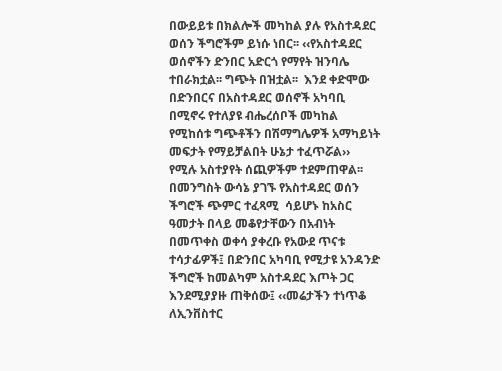በውይይቱ በክልሎች መካከል ያሉ የአስተዳደር ወሰን ችግሮችም ይነሱ ነበር፡፡ ‹‹የአስተዳደር ወሰኖችን ድንበር አድርጎ የማየት ዝንባሌ ተበራክቷል፡፡ ግጭት በዝቷል፡፡  እንደ ቀድሞው በድንበርና በአስተዳደር ወሰኖች አካባቢ በሚኖሩ የተለያዩ ብሔረሰቦች መካከል የሚከሰቱ ግጭቶችን በሽማግሌዎች አማካይነት መፍታት የማይቻልበት ሁኔታ ተፈጥሯል›› የሚሉ አስተያየት ሰጪዎችም ተደምጠዋል፡፡ በመንግስት ውሳኔ ያገኙ የአስተዳደር ወሰን ችግሮች ጭምር ተፈጻሚ  ሳይሆኑ ከአስር ዓመታት በላይ መቆየታቸውን በአብነት በመጥቀስ ወቀሳ ያቀረቡ የአውደ ጥናቱ ተሳታፊዎች፤ በድንበር አካባቢ የሚታዩ አንዳንድ ችግሮች ከመልካም አስተዳደር እጦት ጋር እንደሚያያዙ ጠቅሰው፤ ‹‹መሬታችን ተነጥቆ ለኢንቨስተር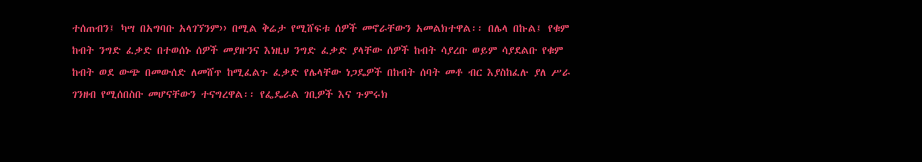ተሰጠብን፤ ካሣ በአግባቡ አላገኘንም›› በሚል ቅሬታ የሚሸፍቱ ሰዎች መኖራቸውን አመልክተዋል፡፡ በሌላ በኩል፤ የቁም ከብት ንግድ ፈቃድ በተወሰኑ ሰዎች መያዙንና እነዚህ ንግድ ፈቃድ ያላቸው ሰዎች ከብት ሳያረቡ ወይም ሳያደልቡ የቁም ከብት ወደ ውጭ በመውሰድ ለመሸጥ ከሚፈልጉ ፈቃድ የሌላቸው ነጋዴዎች በከብት ሰባት መቶ ብር እያስከፈሉ ያለ ሥራ ገንዘብ የሚሰበስቡ መሆናቸውን ተናግረዋል፡፡ የፌዴራል ገቢዎች እና ጉምሩክ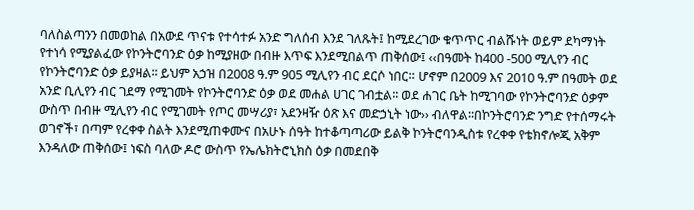ባለስልጣንን በመወከል በአውደ ጥናቱ የተሳተፉ አንድ ግለሰብ እንደ ገለጹት፤ ከሚደረገው ቁጥጥር ብልሹነት ወይም ደካማነት የተነሳ የሚያልፈው የኮንትሮባንድ ዕቃ ከሚያዘው በብዙ እጥፍ እንደሚበልጥ ጠቅሰው፤ ‹‹በዓመት ከ400 -500 ሚሊየን ብር የኮንትሮባንድ ዕቃ ይያዛል፡፡ ይህም አኃዝ በ2008 ዓ.ም 905 ሚሊየን ብር ደርሶ ነበር። ሆኖም በ2009 እና 2010 ዓ.ም በዓመት ወደ አንድ ቢሊየን ብር ገደማ የሚገመት የኮንትሮባንድ ዕቃ ወደ መሐል ሀገር ገብቷል፡፡ ወደ ሐገር ቤት ከሚገባው የኮንትሮባንድ ዕቃም ውስጥ በብዙ ሚሊየን ብር የሚገመት የጦር መሣሪያ፣ አደንዛዥ ዕጽ እና መድኃኒት ነው›› ብለዋል፡፡በኮንትሮባንድ ንግድ የተሰማሩት ወገኖች፣ በጣም የረቀቀ ስልት እንደሚጠቀሙና በአሁኑ ሰዓት ከተቆጣጣሪው ይልቅ ኮንትሮባንዲስቱ የረቀቀ የቴክኖሎጂ አቅም እንዳለው ጠቅሰው፤ ነፍስ ባለው ዶሮ ውስጥ የኤሌክትሮኒክስ ዕቃ በመደበቅ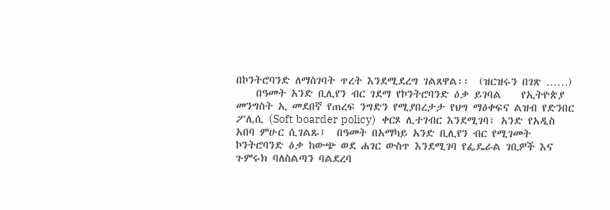በኮንትሮባንድ ለማስገባት ጥረት እንደሚደረግ ገልጸዋል፡፡  (ዝርዝሩን በገጽ ……)
    በዓመት አንድ ቢሊየን ብር ገደማ የኮንትሮባንድ ዕቃ ይገባል    የኢትዮጵያ መንግስት ኢ መደበኛ የጠረፍ ንግድን የሚያበረታታ የህግ ማዕቀፍና ልዝብ የድንበር ፖሊሲ (Soft boarder policy)  ቀርጾ ሊተገብር እንደሚገባ፣ አንድ የአዲስ አበባ ምሁር ሲገልጹ፤  በዓመት በአማካይ አንድ ቢሊየን ብር የሚገመት ኮንትሮባንድ ዕቃ ከውጭ ወደ ሐገር ውስጥ እንደሚገባ የፌዴራል ገቢዎች እና ጉምሩክ ባለስልጣን ባልደረባ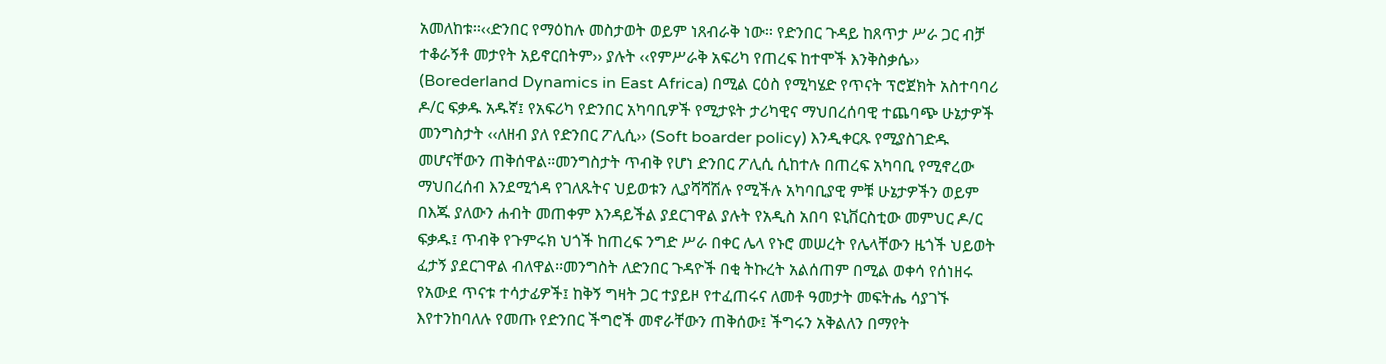አመለከቱ፡፡‹‹ድንበር የማዕከሉ መስታወት ወይም ነጸብራቅ ነው፡፡ የድንበር ጉዳይ ከጸጥታ ሥራ ጋር ብቻ ተቆራኝቶ መታየት አይኖርበትም›› ያሉት ‹‹የምሥራቅ አፍሪካ የጠረፍ ከተሞች እንቅስቃሴ›› (Borederland Dynamics in East Africa) በሚል ርዕስ የሚካሄድ የጥናት ፕሮጀክት አስተባባሪ ዶ/ር ፍቃዱ አዱኛ፤ የአፍሪካ የድንበር አካባቢዎች የሚታዩት ታሪካዊና ማህበረሰባዊ ተጨባጭ ሁኔታዎች መንግስታት ‹‹ለዘብ ያለ የድንበር ፖሊሲ›› (Soft boarder policy) እንዲቀርጹ የሚያስገድዱ መሆናቸውን ጠቅሰዋል።መንግስታት ጥብቅ የሆነ ድንበር ፖሊሲ ሲከተሉ በጠረፍ አካባቢ የሚኖረው ማህበረሰብ እንደሚጎዳ የገለጹትና ህይወቱን ሊያሻሻሽሉ የሚችሉ አካባቢያዊ ምቹ ሁኔታዎችን ወይም በእጁ ያለውን ሐብት መጠቀም እንዳይችል ያደርገዋል ያሉት የአዲስ አበባ ዩኒቨርስቲው መምህር ዶ/ር ፍቃዱ፤ ጥብቅ የጉምሩክ ህጎች ከጠረፍ ንግድ ሥራ በቀር ሌላ የኑሮ መሠረት የሌላቸውን ዜጎች ህይወት ፈታኝ ያደርገዋል ብለዋል፡፡መንግስት ለድንበር ጉዳዮች በቂ ትኩረት አልሰጠም በሚል ወቀሳ የሰነዘሩ የአውደ ጥናቱ ተሳታፊዎች፤ ከቅኝ ግዛት ጋር ተያይዞ የተፈጠሩና ለመቶ ዓመታት መፍትሔ ሳያገኙ እየተንከባለሉ የመጡ የድንበር ችግሮች መኖራቸውን ጠቅሰው፤ ችግሩን አቅልለን በማየት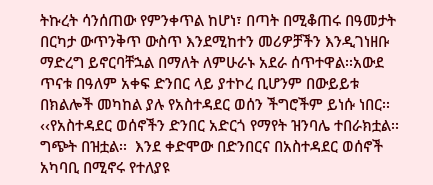ትኩረት ሳንሰጠው የምንቀጥል ከሆነ፣ በጣት በሚቆጠሩ በዓመታት በርካታ ውጥንቅጥ ውስጥ እንደሚከተን መሪዎቻችን እንዲገነዘቡ ማድረግ ይኖርባቸኋል በማለት ለምሁራኑ አደራ ሰጥተዋል፡፡አውደ ጥናቱ በዓለም አቀፍ ድንበር ላይ ያተኮረ ቢሆንም በውይይቱ በክልሎች መካከል ያሉ የአስተዳደር ወሰን ችግሮችም ይነሱ ነበር፡፡ ‹‹የአስተዳደር ወሰኖችን ድንበር አድርጎ የማየት ዝንባሌ ተበራክቷል፡፡ ግጭት በዝቷል፡፡  እንደ ቀድሞው በድንበርና በአስተዳደር ወሰኖች አካባቢ በሚኖሩ የተለያዩ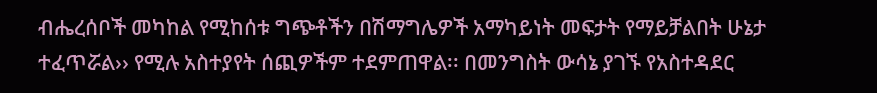ብሔረሰቦች መካከል የሚከሰቱ ግጭቶችን በሽማግሌዎች አማካይነት መፍታት የማይቻልበት ሁኔታ ተፈጥሯል›› የሚሉ አስተያየት ሰጪዎችም ተደምጠዋል፡፡ በመንግስት ውሳኔ ያገኙ የአስተዳደር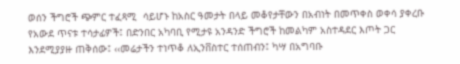ወሰን ችግሮች ጭምር ተፈጻሚ  ሳይሆኑ ከአስር ዓመታት በላይ መቆየታቸውን በአብነት በመጥቀስ ወቀሳ ያቀረቡ የአውደ ጥናቱ ተሳታፊዎች፤ በድንበር አካባቢ የሚታዩ አንዳንድ ችግሮች ከመልካም አስተዳደር እጦት ጋር እንደሚያያዙ ጠቅሰው፤ ‹‹መሬታችን ተነጥቆ ለኢንቨስተር ተሰጠብን፤ ካሣ በአግባቡ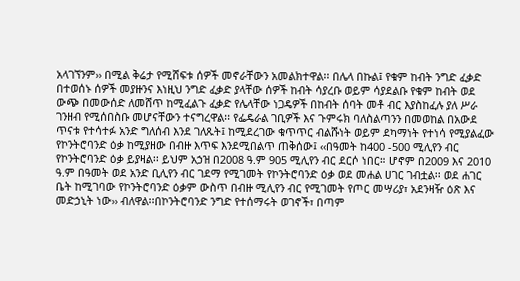አላገኘንም›› በሚል ቅሬታ የሚሸፍቱ ሰዎች መኖራቸውን አመልክተዋል፡፡ በሌላ በኩል፤ የቁም ከብት ንግድ ፈቃድ በተወሰኑ ሰዎች መያዙንና እነዚህ ንግድ ፈቃድ ያላቸው ሰዎች ከብት ሳያረቡ ወይም ሳያደልቡ የቁም ከብት ወደ ውጭ በመውሰድ ለመሸጥ ከሚፈልጉ ፈቃድ የሌላቸው ነጋዴዎች በከብት ሰባት መቶ ብር እያስከፈሉ ያለ ሥራ ገንዘብ የሚሰበስቡ መሆናቸውን ተናግረዋል፡፡ የፌዴራል ገቢዎች እና ጉምሩክ ባለስልጣንን በመወከል በአውደ ጥናቱ የተሳተፉ አንድ ግለሰብ እንደ ገለጹት፤ ከሚደረገው ቁጥጥር ብልሹነት ወይም ደካማነት የተነሳ የሚያልፈው የኮንትሮባንድ ዕቃ ከሚያዘው በብዙ እጥፍ እንደሚበልጥ ጠቅሰው፤ ‹‹በዓመት ከ400 -500 ሚሊየን ብር የኮንትሮባንድ ዕቃ ይያዛል፡፡ ይህም አኃዝ በ2008 ዓ.ም 905 ሚሊየን ብር ደርሶ ነበር። ሆኖም በ2009 እና 2010 ዓ.ም በዓመት ወደ አንድ ቢሊየን ብር ገደማ የሚገመት የኮንትሮባንድ ዕቃ ወደ መሐል ሀገር ገብቷል፡፡ ወደ ሐገር ቤት ከሚገባው የኮንትሮባንድ ዕቃም ውስጥ በብዙ ሚሊየን ብር የሚገመት የጦር መሣሪያ፣ አደንዛዥ ዕጽ እና መድኃኒት ነው›› ብለዋል፡፡በኮንትሮባንድ ንግድ የተሰማሩት ወገኖች፣ በጣም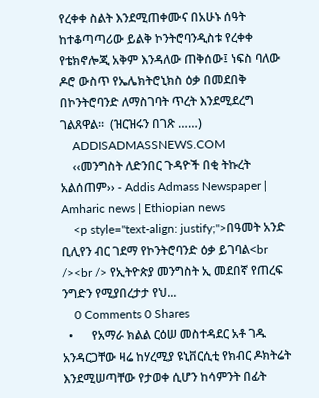የረቀቀ ስልት እንደሚጠቀሙና በአሁኑ ሰዓት ከተቆጣጣሪው ይልቅ ኮንትሮባንዲስቱ የረቀቀ የቴክኖሎጂ አቅም እንዳለው ጠቅሰው፤ ነፍስ ባለው ዶሮ ውስጥ የኤሌክትሮኒክስ ዕቃ በመደበቅ በኮንትሮባንድ ለማስገባት ጥረት እንደሚደረግ ገልጸዋል፡፡  (ዝርዝሩን በገጽ ……)
    ADDISADMASSNEWS.COM
    ‹‹መንግስት ለድንበር ጉዳዮች በቂ ትኩረት አልሰጠም›› - Addis Admass Newspaper | Amharic news | Ethiopian news
    <p style="text-align: justify;">በዓመት አንድ ቢሊየን ብር ገደማ የኮንትሮባንድ ዕቃ ይገባል<br /><br /> የኢትዮጵያ መንግስት ኢ መደበኛ የጠረፍ ንግድን የሚያበረታታ የህ...
    0 Comments 0 Shares
  •      የአማራ ክልል ርዕሠ መስተዳደር አቶ ገዱ አንዳርጋቸው ዛሬ ከሃረሚያ ዩኒቨርሲቲ የክብር ዶክትሬት እንደሚሠጣቸው የታወቀ ሲሆን ከሳምንት በፊት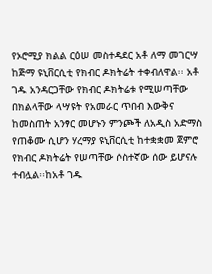የኦሮሚያ ክልል ርዕሠ መስተዳደር አቶ ለማ መገርሣ ከጅማ ዩኒቨርሲቲ የክብር ዶክትሬት ተቀብለዋል፡፡ አቶ ገዱ አንዳርጋቸው የክብር ዶክትሬቱ የሚሠጣቸው በክልላቸው ላሣዩት የአመራር ጥበብ እውቅና ከመስጠት አንፃር መሆኑን ምንጮች ለአዲስ አድማስ የጠቆሙ ሲሆን ሃረማያ ዩኒቨርሲቲ ከተቋቋመ ጀምሮ የክብር ዶክትሬት የሠጣቸው ሶስተኛው ሰው ይሆናሉ ተብሏል፡፡ከአቶ ገዱ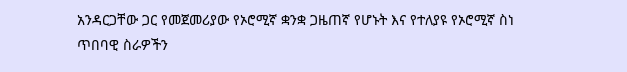አንዳርጋቸው ጋር የመጀመሪያው የኦሮሚኛ ቋንቋ ጋዜጠኛ የሆኑት እና የተለያዩ የኦሮሚኛ ስነ ጥበባዊ ስራዎችን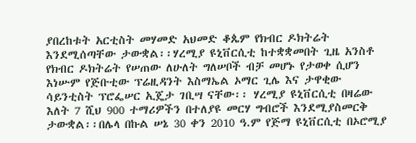ያበረከቱት አርቲስት መሃመድ አህመድ ቆጴም የክብር ዶክትሬት እንደሚሰጣቸው ታውቋል፡፡ሃረሚያ ዩኒቨርሲቲ ከተቋቋመበት ጊዜ አንስቶ የክብር ዶክትሬት የሠጠው ለሁለት ግለሠቦች ብቻ መሆኑ የታወቀ ሲሆን እነሡም የጅቡቲው ፕሬዚዳንት እስማኤል ኦማር ጊሌ እና ታዋቂው ሳይንቲስት ፕሮፌሠር ኢጄታ ገቢሣ ናቸው፡፡ ሃረሚያ ዩኒቨርሲቲ በዛሬው እለት 7 ሺህ 900 ተማሪዎችን በተለያዩ መርሃ ግብሮች እንደሚያስመርቅ ታውቋል፡፡በሌላ በኩል ሠኔ 30 ቀን 2010 ዓ.ም የጅማ ዩኒቨርሲቲ በኦሮሚያ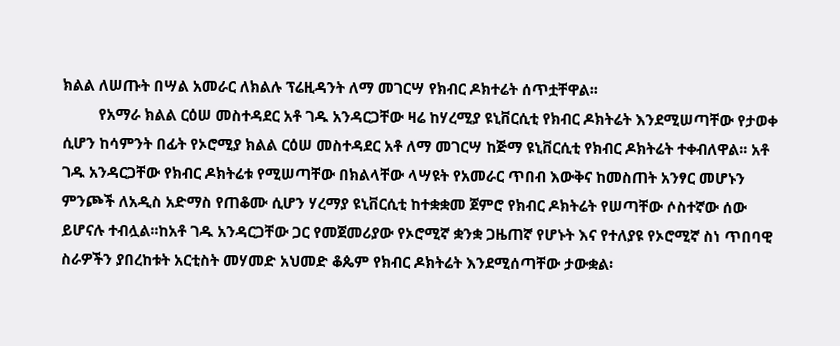ክልል ለሠጡት በሣል አመራር ለክልሉ ፕሬዚዳንት ለማ መገርሣ የክብር ዶክተሬት ሰጥቷቸዋል፡፡
         የአማራ ክልል ርዕሠ መስተዳደር አቶ ገዱ አንዳርጋቸው ዛሬ ከሃረሚያ ዩኒቨርሲቲ የክብር ዶክትሬት እንደሚሠጣቸው የታወቀ ሲሆን ከሳምንት በፊት የኦሮሚያ ክልል ርዕሠ መስተዳደር አቶ ለማ መገርሣ ከጅማ ዩኒቨርሲቲ የክብር ዶክትሬት ተቀብለዋል፡፡ አቶ ገዱ አንዳርጋቸው የክብር ዶክትሬቱ የሚሠጣቸው በክልላቸው ላሣዩት የአመራር ጥበብ እውቅና ከመስጠት አንፃር መሆኑን ምንጮች ለአዲስ አድማስ የጠቆሙ ሲሆን ሃረማያ ዩኒቨርሲቲ ከተቋቋመ ጀምሮ የክብር ዶክትሬት የሠጣቸው ሶስተኛው ሰው ይሆናሉ ተብሏል፡፡ከአቶ ገዱ አንዳርጋቸው ጋር የመጀመሪያው የኦሮሚኛ ቋንቋ ጋዜጠኛ የሆኑት እና የተለያዩ የኦሮሚኛ ስነ ጥበባዊ ስራዎችን ያበረከቱት አርቲስት መሃመድ አህመድ ቆጴም የክብር ዶክትሬት እንደሚሰጣቸው ታውቋል፡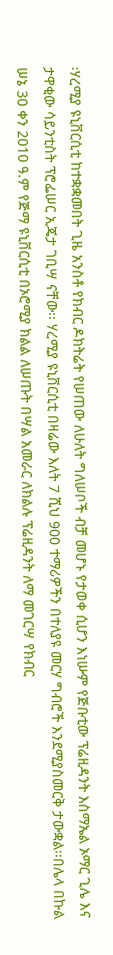፡ሃረሚያ ዩኒቨርሲቲ ከተቋቋመበት ጊዜ አንስቶ የክብር ዶክትሬት የሠጠው ለሁለት ግለሠቦች ብቻ መሆኑ የታወቀ ሲሆን እነሡም የጅቡቲው ፕሬዚዳንት እስማኤል ኦማር ጊሌ እና ታዋቂው ሳይንቲስት ፕሮፌሠር ኢጄታ ገቢሣ ናቸው፡፡ ሃረሚያ ዩኒቨርሲቲ በዛሬው እለት 7 ሺህ 900 ተማሪዎችን በተለያዩ መርሃ ግብሮች እንደሚያስመርቅ ታውቋል፡፡በሌላ በኩል ሠኔ 30 ቀን 2010 ዓ.ም የጅማ ዩኒቨርሲቲ በኦሮሚያ ክልል ለሠጡት በሣል አመራር ለክልሉ ፕሬዚዳንት ለማ መገርሣ የክብር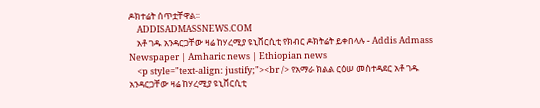ዶክተሬት ሰጥቷቸዋል፡፡
    ADDISADMASSNEWS.COM
    አቶ ገዱ አንዳርጋቸው ዛሬ ከሃረሚያ ዩኒቨርሲቲ የክብር ዶክትሬት ይቀበላሉ - Addis Admass Newspaper | Amharic news | Ethiopian news
    <p style="text-align: justify;"><br /> የአማራ ክልል ርዕሠ መስተዳደር አቶ ገዱ አንዳርጋቸው ዛሬ ከሃረሚያ ዩኒቨርሲቲ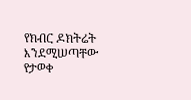የክብር ዶክትሬት እንደሚሠጣቸው የታወቀ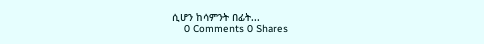ሲሆን ከሳምንት በፊት...
    0 Comments 0 Shares